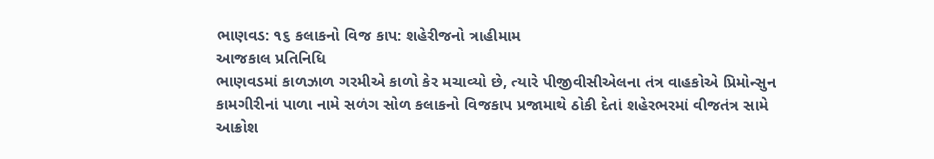ભાણવડ: ૧૬ કલાકનો વિજ કાપ: શહેરીજનો ત્રાહીમામ
આજકાલ પ્રતિનિધિ
ભાણવડમાં કાળઝાળ ગરમીએ કાળો કેર મચાવ્યો છે, ત્યારે પીજીવીસીએલના તંત્ર વાહકોએ પ્રિમોન્સુન કામગીરીનાં પાળા નામે સળંગ સોળ કલાકનો વિજકાપ પ્રજામાથે ઠોકી દેતાં શહેરભરમાં વીજતંત્ર સામે આક્રોશ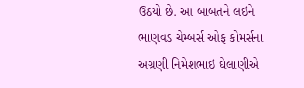ઉઠયો છે. આ બાબતને લઇને ભાણવડ ચેમ્બર્સ ઓફ કોમર્સના અગ્રણી નિમેશભાઇ ઘેલાણીએ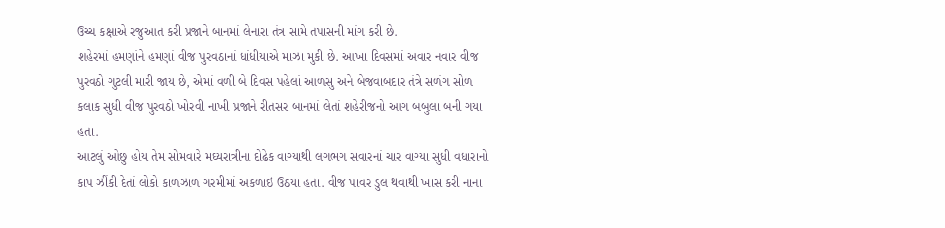ઉચ્ચ કક્ષાએ રજુઆત કરી પ્રજાને બાનમાં લેનારા તંત્ર સામે તપાસની માંગ કરી છે.
શહેરમાં હમણાંને હમણાં વીજ પુરવઠાનાં ધાંધીયાએ માઝા મુકી છે. આખા દિવસમાં અવાર નવાર વીજ પુરવઠો ગુટલી મારી જાય છે, એમાં વળી બે દિવસ પહેલાં આળસુ અને બેજવાબદાર તંત્રે સળંગ સોળ કલાક સુધી વીજ પુરવઠો ખોરવી નાખી પ્રજાને રીતસર બાનમાં લેતાં શહેરીજનો આગ બબુલા બની ગયા હતા.
આટલું ઓછુ હોય તેમ સોમવારે મઘ્યરાત્રીના દોઢેક વાગ્યાથી લગભગ સવારનાં ચાર વાગ્યા સુધી વધારાનો કાપ ઝીંકી દેતાં લોકો કાળઝાળ ગરમીમાં અકળાઇ ઉઠયા હતા. વીજ પાવર ડુલ થવાથી ખાસ કરી નાના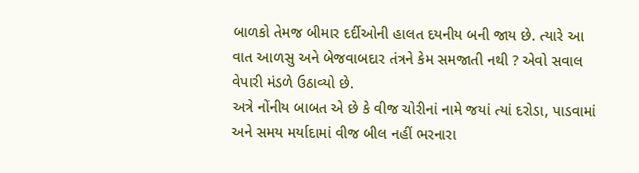બાળકો તેમજ બીમાર દર્દીઓની હાલત દયનીય બની જાય છે. ત્યારે આ વાત આળસુ અને બેજવાબદાર તંત્રને કેમ સમજાતી નથી ? એવો સવાલ વેપારી મંડળે ઉઠાવ્યો છે.
અત્રે નોંનીય બાબત એ છે કે વીજ ચોરીનાં નામે જયાં ત્યાં દરોડા, પાડવામાં અને સમય મર્યાદામાં વીજ બીલ નહીં ભરનારા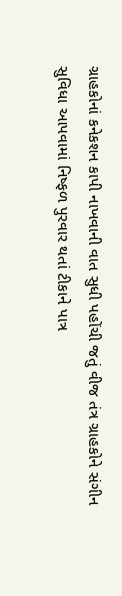ગ્રાહકોનાં કનેકશન કાપી નાખવાની વાત સુધી પહોંચી જતું વીજ તંત્ર ગ્રાહકોને સંગીન સુવિધા આપવામાં નિષ્ફળ પુરવાર થતાં ટીકાને પાત્ર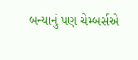બન્યાનું પણ ચેમ્બર્સએ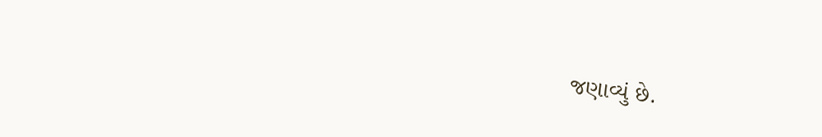જણાવ્યું છે.